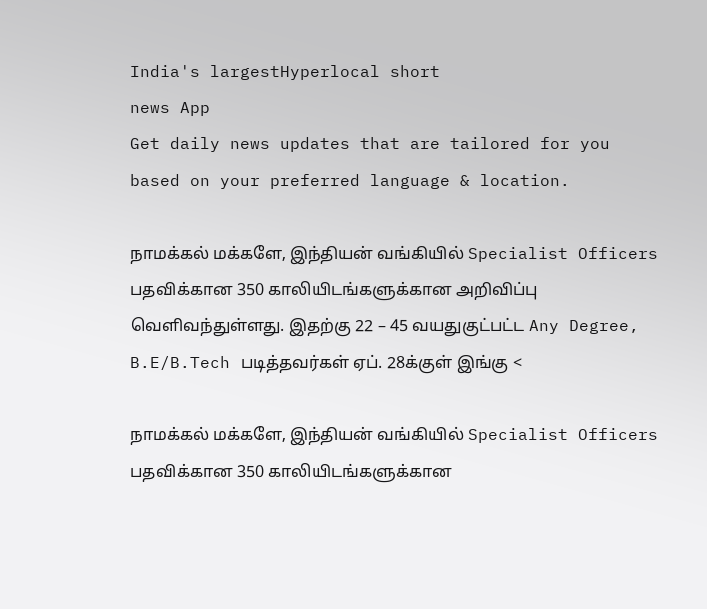India's largestHyperlocal short
news App
Get daily news updates that are tailored for you based on your preferred language & location.

நாமக்கல் மக்களே, இந்தியன் வங்கியில் Specialist Officers பதவிக்கான 350 காலியிடங்களுக்கான அறிவிப்பு வெளிவந்துள்ளது. இதற்கு 22 – 45 வயதுகுட்பட்ட Any Degree, B.E/B.Tech படித்தவர்கள் ஏப். 28க்குள் இங்கு <

நாமக்கல் மக்களே, இந்தியன் வங்கியில் Specialist Officers பதவிக்கான 350 காலியிடங்களுக்கான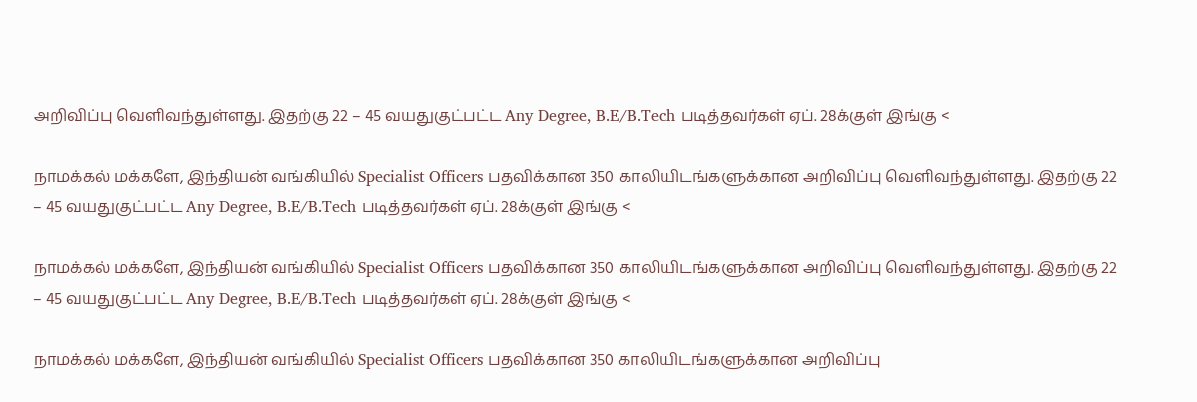அறிவிப்பு வெளிவந்துள்ளது. இதற்கு 22 – 45 வயதுகுட்பட்ட Any Degree, B.E/B.Tech படித்தவர்கள் ஏப். 28க்குள் இங்கு <

நாமக்கல் மக்களே, இந்தியன் வங்கியில் Specialist Officers பதவிக்கான 350 காலியிடங்களுக்கான அறிவிப்பு வெளிவந்துள்ளது. இதற்கு 22 – 45 வயதுகுட்பட்ட Any Degree, B.E/B.Tech படித்தவர்கள் ஏப். 28க்குள் இங்கு <

நாமக்கல் மக்களே, இந்தியன் வங்கியில் Specialist Officers பதவிக்கான 350 காலியிடங்களுக்கான அறிவிப்பு வெளிவந்துள்ளது. இதற்கு 22 – 45 வயதுகுட்பட்ட Any Degree, B.E/B.Tech படித்தவர்கள் ஏப். 28க்குள் இங்கு <

நாமக்கல் மக்களே, இந்தியன் வங்கியில் Specialist Officers பதவிக்கான 350 காலியிடங்களுக்கான அறிவிப்பு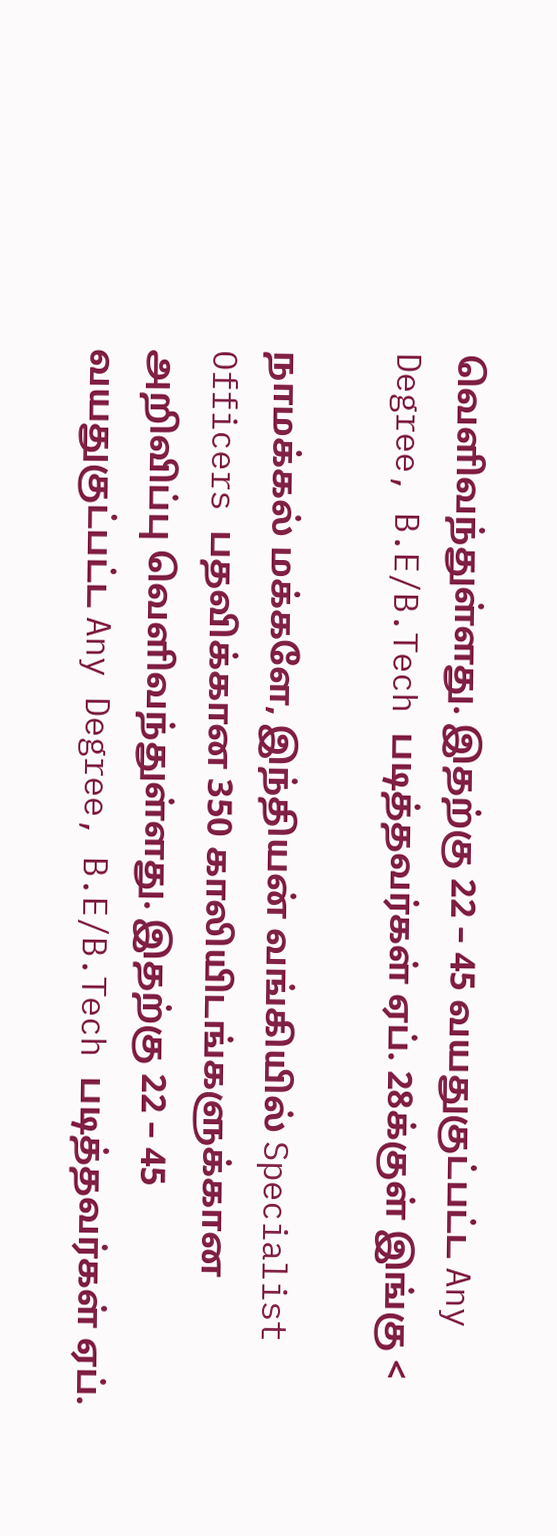வெளிவந்துள்ளது. இதற்கு 22 – 45 வயதுகுட்பட்ட Any Degree, B.E/B.Tech படித்தவர்கள் ஏப். 28க்குள் இங்கு <

நாமக்கல் மக்களே, இந்தியன் வங்கியில் Specialist Officers பதவிக்கான 350 காலியிடங்களுக்கான அறிவிப்பு வெளிவந்துள்ளது. இதற்கு 22 – 45 வயதுகுட்பட்ட Any Degree, B.E/B.Tech படித்தவர்கள் ஏப்.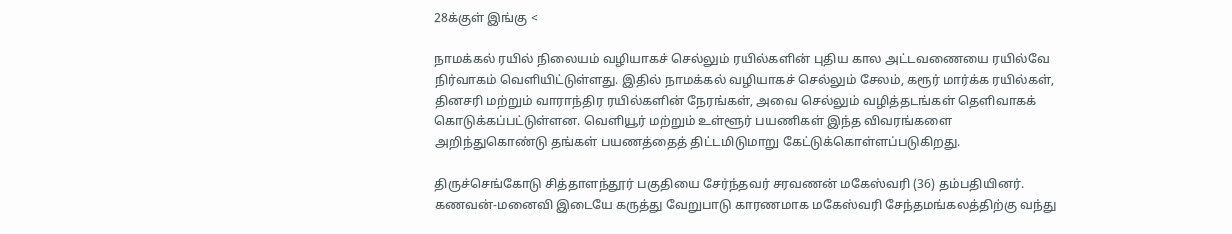28க்குள் இங்கு <

நாமக்கல் ரயில் நிலையம் வழியாகச் செல்லும் ரயில்களின் புதிய கால அட்டவணையை ரயில்வே நிர்வாகம் வெளியிட்டுள்ளது. இதில் நாமக்கல் வழியாகச் செல்லும் சேலம், கரூர் மார்க்க ரயில்கள், தினசரி மற்றும் வாராந்திர ரயில்களின் நேரங்கள், அவை செல்லும் வழித்தடங்கள் தெளிவாகக் கொடுக்கப்பட்டுள்ளன. வெளியூர் மற்றும் உள்ளூர் பயணிகள் இந்த விவரங்களை அறிந்துகொண்டு தங்கள் பயணத்தைத் திட்டமிடுமாறு கேட்டுக்கொள்ளப்படுகிறது.

திருச்செங்கோடு சித்தாளந்தூர் பகுதியை சேர்ந்தவர் சரவணன் மகேஸ்வரி (36) தம்பதியினர். கணவன்-மனைவி இடையே கருத்து வேறுபாடு காரணமாக மகேஸ்வரி சேந்தமங்கலத்திற்கு வந்து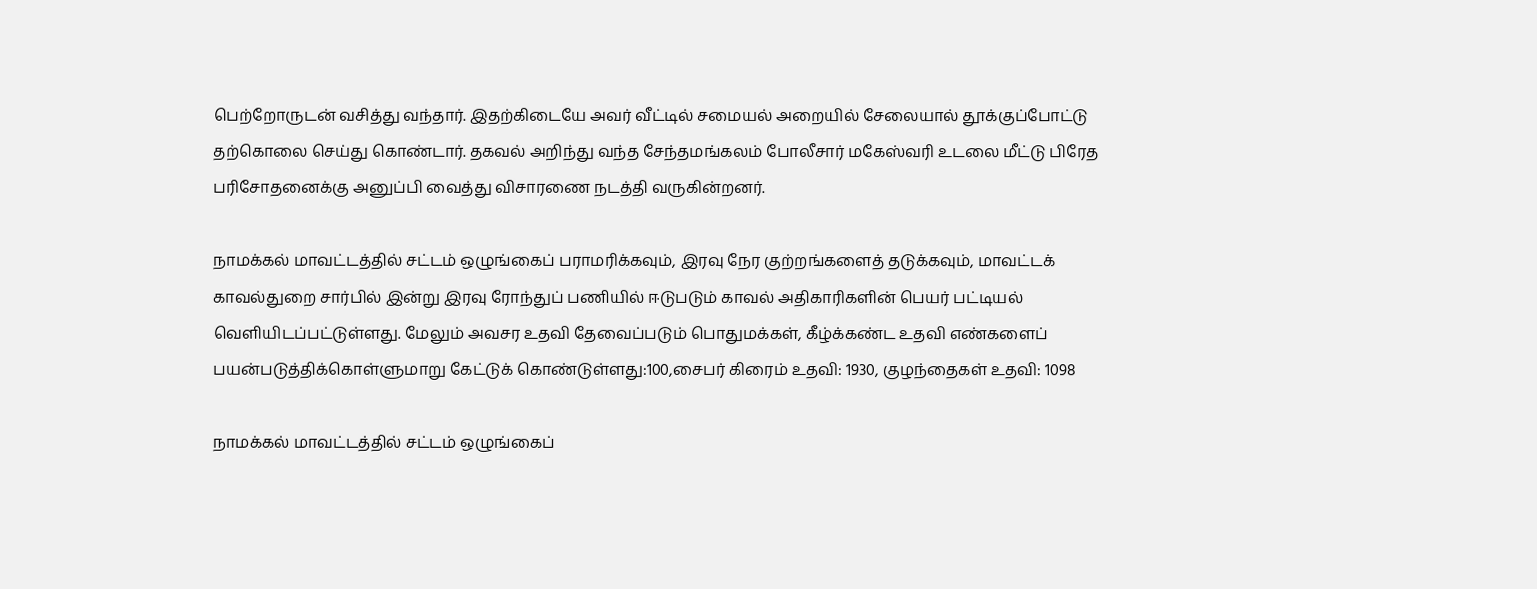பெற்றோருடன் வசித்து வந்தார். இதற்கிடையே அவர் வீட்டில் சமையல் அறையில் சேலையால் தூக்குப்போட்டு தற்கொலை செய்து கொண்டார். தகவல் அறிந்து வந்த சேந்தமங்கலம் போலீசார் மகேஸ்வரி உடலை மீட்டு பிரேத பரிசோதனைக்கு அனுப்பி வைத்து விசாரணை நடத்தி வருகின்றனர்.

நாமக்கல் மாவட்டத்தில் சட்டம் ஒழுங்கைப் பராமரிக்கவும், இரவு நேர குற்றங்களைத் தடுக்கவும், மாவட்டக் காவல்துறை சார்பில் இன்று இரவு ரோந்துப் பணியில் ஈடுபடும் காவல் அதிகாரிகளின் பெயர் பட்டியல் வெளியிடப்பட்டுள்ளது. மேலும் அவசர உதவி தேவைப்படும் பொதுமக்கள், கீழ்க்கண்ட உதவி எண்களைப் பயன்படுத்திக்கொள்ளுமாறு கேட்டுக் கொண்டுள்ளது:100,சைபர் கிரைம் உதவி: 1930, குழந்தைகள் உதவி: 1098

நாமக்கல் மாவட்டத்தில் சட்டம் ஒழுங்கைப்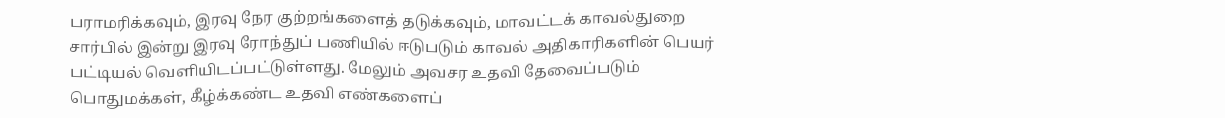பராமரிக்கவும், இரவு நேர குற்றங்களைத் தடுக்கவும், மாவட்டக் காவல்துறை சார்பில் இன்று இரவு ரோந்துப் பணியில் ஈடுபடும் காவல் அதிகாரிகளின் பெயர் பட்டியல் வெளியிடப்பட்டுள்ளது. மேலும் அவசர உதவி தேவைப்படும் பொதுமக்கள், கீழ்க்கண்ட உதவி எண்களைப்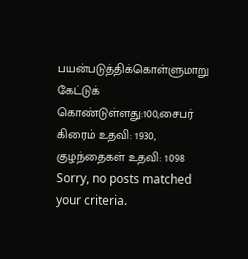பயன்படுத்திக்கொள்ளுமாறு கேட்டுக் கொண்டுள்ளது:100,சைபர் கிரைம் உதவி: 1930, குழந்தைகள் உதவி: 1098
Sorry, no posts matched your criteria.